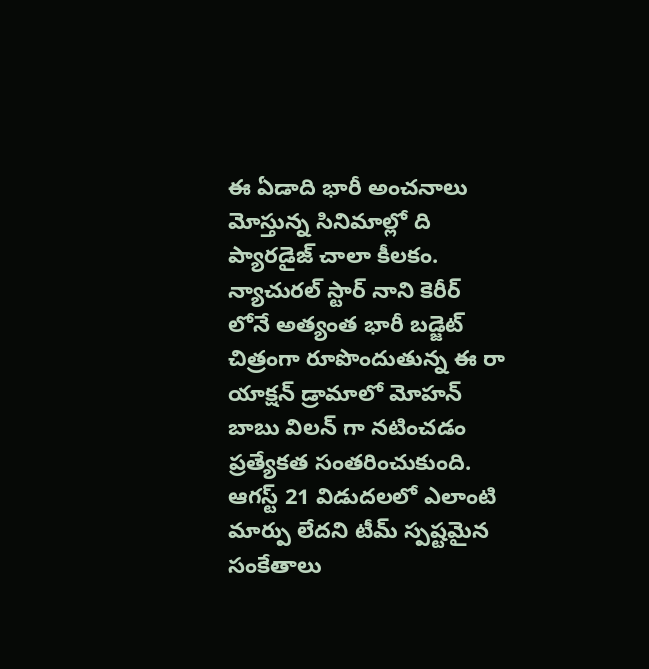ఈ ఏడాది భారీ అంచనాలు మోస్తున్న సినిమాల్లో ది ప్యారడైజ్ చాలా కీలకం. న్యాచురల్ స్టార్ నాని కెరీర్ లోనే అత్యంత భారీ బడ్జెట్ చిత్రంగా రూపొందుతున్న ఈ రా యాక్షన్ డ్రామాలో మోహన్ బాబు విలన్ గా నటించడం ప్రత్యేకత సంతరించుకుంది. ఆగస్ట్ 21 విడుదలలో ఎలాంటి మార్పు లేదని టీమ్ స్పష్టమైన సంకేతాలు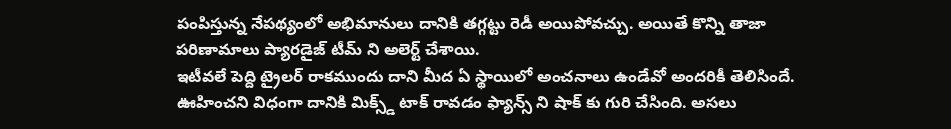పంపిస్తున్న నేపథ్యంలో అభిమానులు దానికి తగ్గట్టు రెడీ అయిపోవచ్చు. అయితే కొన్ని తాజా పరిణామాలు ప్యారడైజ్ టీమ్ ని అలెర్ట్ చేశాయి.
ఇటీవలే పెద్ది ట్రైలర్ రాకముందు దాని మీద ఏ స్థాయిలో అంచనాలు ఉండేవో అందరికీ తెలిసిందే. ఊహించని విధంగా దానికి మిక్స్డ్ టాక్ రావడం ఫ్యాన్స్ ని షాక్ కు గురి చేసింది. అసలు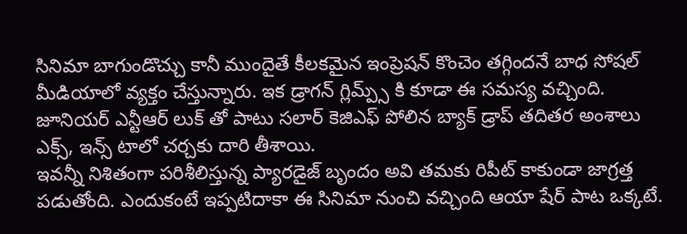సినిమా బాగుండొచ్చు కానీ ముందైతే కీలకమైన ఇంప్రెషన్ కొంచెం తగ్గిందనే బాధ సోషల్ మీడియాలో వ్యక్తం చేస్తున్నారు. ఇక డ్రాగన్ గ్లిమ్ప్స్ కి కూడా ఈ సమస్య వచ్చింది. జూనియర్ ఎన్టీఆర్ లుక్ తో పాటు సలార్ కెజిఎఫ్ పోలిన బ్యాక్ డ్రాప్ తదితర అంశాలు ఎక్స్, ఇన్స్ టాలో చర్చకు దారి తీశాయి.
ఇవన్నీ నిశితంగా పరిశీలిస్తున్న ప్యారడైజ్ బృందం అవి తమకు రిపీట్ కాకుండా జాగ్రత్త పడుతోంది. ఎందుకంటే ఇప్పటిదాకా ఈ సినిమా నుంచి వచ్చింది ఆయా షేర్ పాట ఒక్కటే.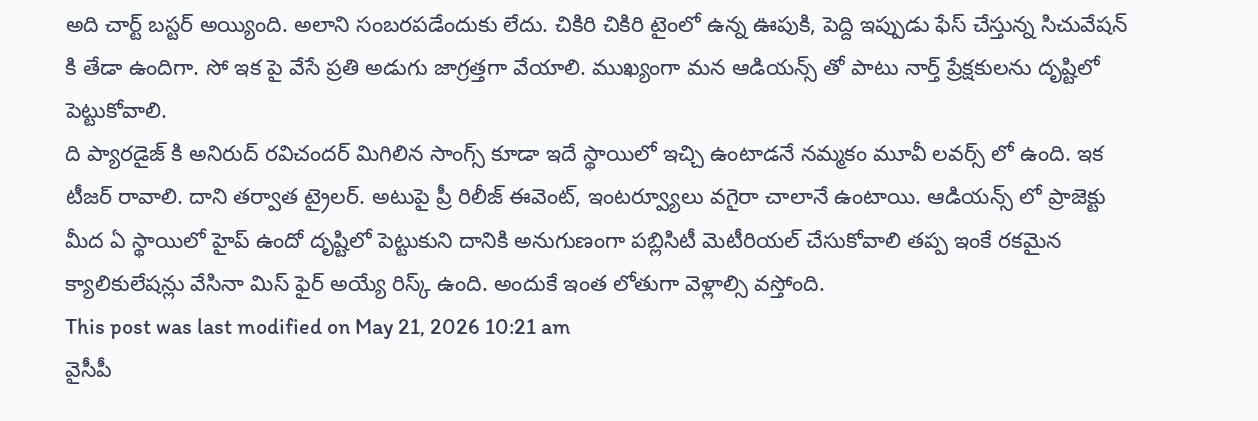అది చార్ట్ బస్టర్ అయ్యింది. అలాని సంబరపడేందుకు లేదు. చికిరి చికిరి టైంలో ఉన్న ఊపుకి, పెద్ది ఇప్పుడు ఫేస్ చేస్తున్న సిచువేషన్ కి తేడా ఉందిగా. సో ఇక పై వేసే ప్రతి అడుగు జాగ్రత్తగా వేయాలి. ముఖ్యంగా మన ఆడియన్స్ తో పాటు నార్త్ ప్రేక్షకులను దృష్టిలో పెట్టుకోవాలి.
ది ప్యారడైజ్ కి అనిరుద్ రవిచందర్ మిగిలిన సాంగ్స్ కూడా ఇదే స్థాయిలో ఇచ్చి ఉంటాడనే నమ్మకం మూవీ లవర్స్ లో ఉంది. ఇక టీజర్ రావాలి. దాని తర్వాత ట్రైలర్. అటుపై ప్రీ రిలీజ్ ఈవెంట్, ఇంటర్వ్యూలు వగైరా చాలానే ఉంటాయి. ఆడియన్స్ లో ప్రాజెక్టు మీద ఏ స్థాయిలో హైప్ ఉందో దృష్టిలో పెట్టుకుని దానికి అనుగుణంగా పబ్లిసిటీ మెటీరియల్ చేసుకోవాలి తప్ప ఇంకే రకమైన క్యాలికులేషన్లు వేసినా మిస్ ఫైర్ అయ్యే రిస్క్ ఉంది. అందుకే ఇంత లోతుగా వెళ్లాల్సి వస్తోంది.
This post was last modified on May 21, 2026 10:21 am
వైసీపీ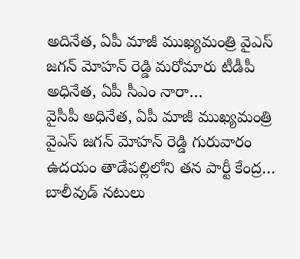అదినేత, ఏపీ మాజీ ముఖ్యమంత్రి వైఎస్ జగన్ మోహన్ రెడ్డి మరోమారు టీడీపీ అధినేత, ఏపీ సీఎం నారా…
వైసీపీ అధినేత, ఏపీ మాజీ ముఖ్యమంత్రి వైఎస్ జగన్ మోహన్ రెడ్డి గురువారం ఉదయం తాడేపల్లిలోని తన పార్టీ కేంద్ర…
బాలీవుడ్ నటులు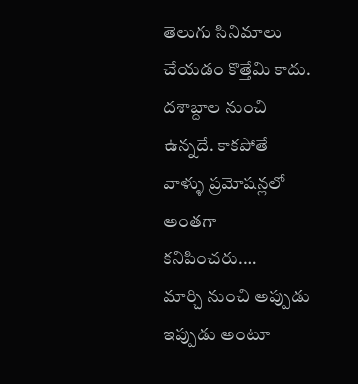తెలుగు సినిమాలు చేయడం కొత్తేమి కాదు. దశాబ్దాల నుంచి ఉన్నదే. కాకపోతే వాళ్ళు ప్రమోషన్లలో అంతగా కనిపించరు.…
మార్చి నుంచి అప్పుడు ఇప్పుడు అంటూ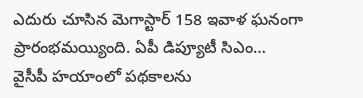ఎదురు చూసిన మెగాస్టార్ 158 ఇవాళ ఘనంగా ప్రారంభమయ్యింది. ఏపీ డిప్యూటీ సిఎం…
వైసీపీ హయాంలో పథకాలను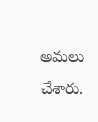అమలు చేశారు.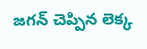జగన్ చెప్పిన లెక్క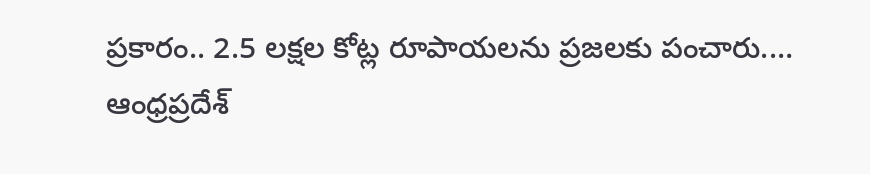ప్రకారం.. 2.5 లక్షల కోట్ల రూపాయలను ప్రజలకు పంచారు.…
ఆంధ్రప్రదేశ్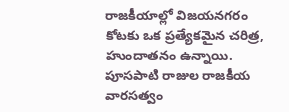రాజకీయాల్లో విజయనగరం కోటకు ఒక ప్రత్యేకమైన చరిత్ర, హుందాతనం ఉన్నాయి. పూసపాటి రాజుల రాజకీయ వారసత్వం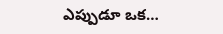ఎప్పుడూ ఒక…